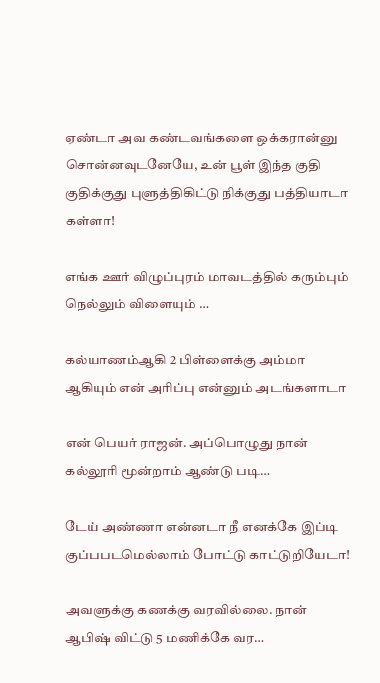ஏண்டா அவ கண்டவங்களை ஒக்கரான்னு சொன்னவுடனேயே, உன் பூள் இந்த குதி குதிக்குது புளுத்திகிட்டு நிக்குது பத்தியாடா கள்ளா!

எங்க ஊர் விழுப்புரம் மாவடத்தில் கரும்பும் நெல்லும் விளையும் …

கல்யாணம்ஆகி 2 பிள்ளைக்கு அம்மா ஆகியும் என் அரிப்பு என்னும் அடங்களாடா

என் பெயர் ராஜன். அப்பொழுது நான் கல்லூரி மூன்றாம் ஆண்டு படி…

டேய் அண்ணா என்னடா நீ எனக்கே இப்டி குப்பபடமெல்லாம் போட்டு காட்டுறியேடா!

அவளுக்கு கணக்கு வரவில்லை. நான் ஆபிஷ் விட்டு 5 மணிக்கே வர…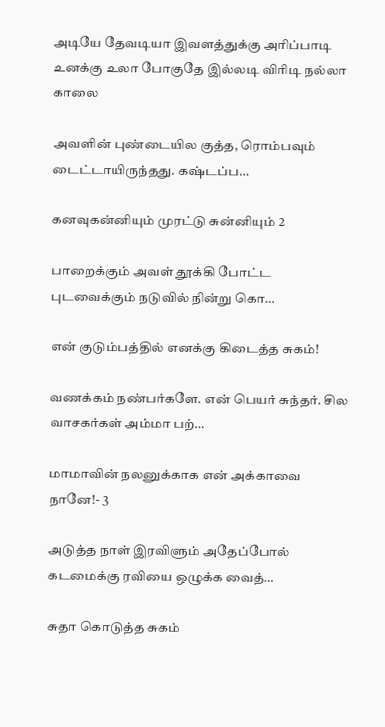அடியே தேவடியா இவளத்துக்கு அரிப்பாடி உனக்கு உலா போகுதே இல்லடி விரிடி நல்லா காலை

அவளின் புண்டையில குத்த, ரொம்பவும் டைட்டாயிருந்தது. கஷ்டப்ப…

கனவுகன்னியும் முரட்டு சுன்னியும் 2

பாறைக்கும் அவள் தூக்கி போட்ட புடவைக்கும் நடுவில் நின்று கொ…

என் குடும்பத்தில் எனக்கு கிடைத்த சுகம்!

வணக்கம் நண்பர்களே. என் பெயர் சுந்தர். சில வாசகர்கள் அம்மா பற்…

மாமாவின் நலனுக்காக என் அக்காவை நானே!- 3

அடுத்த நாள் இரவிளும் அதேப்போல் கடமைக்கு ரவியை ஒழுக்க வைத்…

சுதா கொடுத்த சுகம்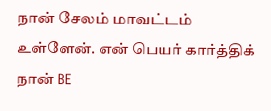நான் சேலம் மாவட்டம் உள்ளேன். என் பெயர் கார்த்திக் நான் BE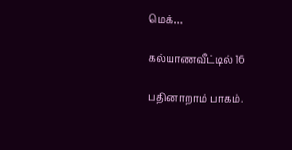மெக்…

கல்யாணவீட்டில் 16

பதினாறாம் பாகம்.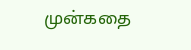முன்கதை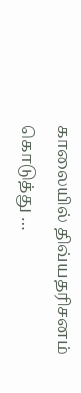காலையில் திவ்யதரிசனம் கொடுத்து …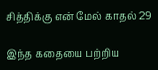சித்திக்கு என் மேல் காதல் 29

இந்த கதையை பற்றிய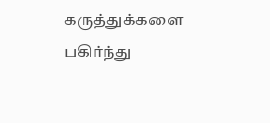கருத்துக்களை பகிர்ந்து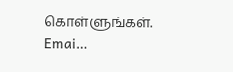கொள்ளுங்கள். Emai…